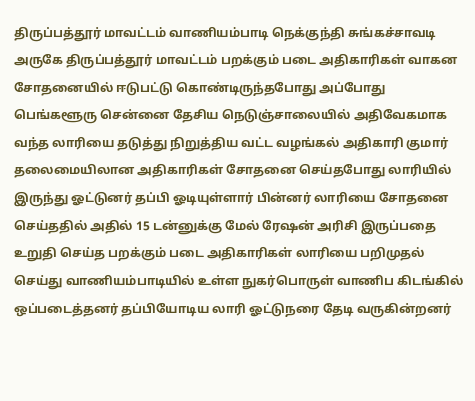திருப்பத்தூர் மாவட்டம் வாணியம்பாடி நெக்குந்தி சுங்கச்சாவடி அருகே திருப்பத்தூர் மாவட்டம் பறக்கும் படை அதிகாரிகள் வாகன சோதனையில் ஈடுபட்டு கொண்டிருந்தபோது அப்போது பெங்களூரு சென்னை தேசிய நெடுஞ்சாலையில் அதிவேகமாக வந்த லாரியை தடுத்து நிறுத்திய வட்ட வழங்கல் அதிகாரி குமார் தலைமையிலான அதிகாரிகள் சோதனை செய்தபோது லாரியில் இருந்து ஓட்டுனர் தப்பி ஓடியுள்ளார் பின்னர் லாரியை சோதனை செய்ததில் அதில் 15 டன்னுக்கு மேல் ரேஷன் அரிசி இருப்பதை உறுதி செய்த பறக்கும் படை அதிகாரிகள் லாரியை பறிமுதல் செய்து வாணியம்பாடியில் உள்ள நுகர்பொருள் வாணிப கிடங்கில் ஒப்படைத்தனர் தப்பியோடிய லாரி ஓட்டுநரை தேடி வருகின்றனர்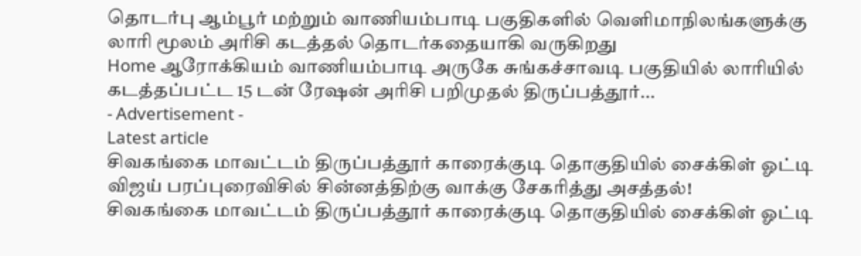தொடர்பு ஆம்பூர் மற்றும் வாணியம்பாடி பகுதிகளில் வெளிமாநிலங்களுக்கு லாரி மூலம் அரிசி கடத்தல் தொடர்கதையாகி வருகிறது
Home ஆரோக்கியம் வாணியம்பாடி அருகே சுங்கச்சாவடி பகுதியில் லாரியில் கடத்தப்பட்ட 15 டன் ரேஷன் அரிசி பறிமுதல் திருப்பத்தூர்...
- Advertisement -
Latest article
சிவகங்கை மாவட்டம் திருப்பத்தூர் காரைக்குடி தொகுதியில் சைக்கிள் ஓட்டி விஜய் பரப்புரைவிசில் சின்னத்திற்கு வாக்கு சேகரித்து அசத்தல்!
சிவகங்கை மாவட்டம் திருப்பத்தூர் காரைக்குடி தொகுதியில் சைக்கிள் ஓட்டி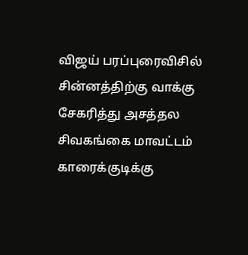விஜய் பரப்புரைவிசில் சின்னத்திற்கு வாக்கு சேகரித்து அசத்தல
சிவகங்கை மாவட்டம் காரைக்குடிக்கு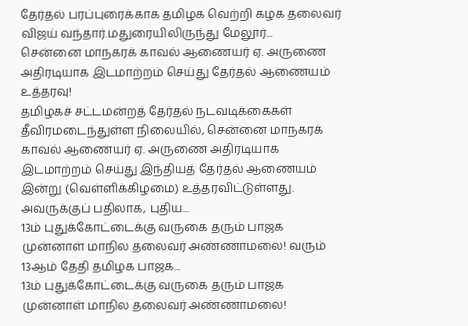தேர்தல் பரப்புரைக்காக தமிழக வெற்றி கழக தலைவர் விஜய் வந்தார்.மதுரையிலிருந்து மேலூர்...
சென்னை மாநகரக் காவல் ஆணையர் ஏ. அருணை அதிரடியாக இடமாற்றம் செய்து தேர்தல் ஆணையம் உத்தரவு!
தமிழகச் சட்டமன்றத் தேர்தல் நடவடிக்கைகள் தீவிரமடைந்துள்ள நிலையில், சென்னை மாநகரக் காவல் ஆணையர் ஏ. அருணை அதிரடியாக இடமாற்றம் செய்து இந்தியத் தேர்தல் ஆணையம் இன்று (வெள்ளிக்கிழமை) உத்தரவிட்டுள்ளது. அவருக்குப் பதிலாக, புதிய...
13ம் புதுக்கோட்டைக்கு வருகை தரும் பாஜக முன்னாள் மாநில தலைவர் அண்ணாமலை! வரும் 13ஆம் தேதி தமிழக பாஜக...
13ம் புதுக்கோட்டைக்கு வருகை தரும் பாஜக முன்னாள் மாநில தலைவர் அண்ணாமலை!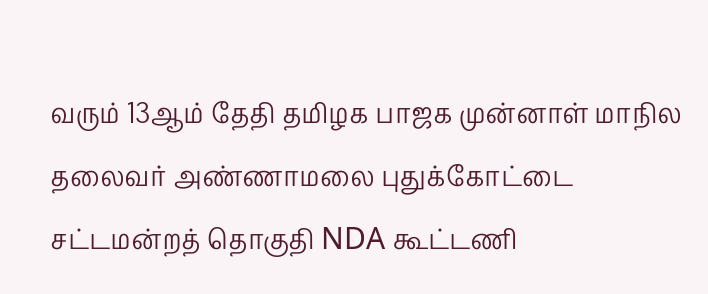வரும் 13ஆம் தேதி தமிழக பாஜக முன்னாள் மாநில தலைவர் அண்ணாமலை புதுக்கோட்டை சட்டமன்றத் தொகுதி NDA கூட்டணி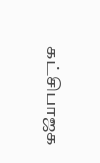கட்சிபாஜக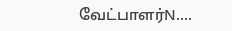வேட்பாளர்N....